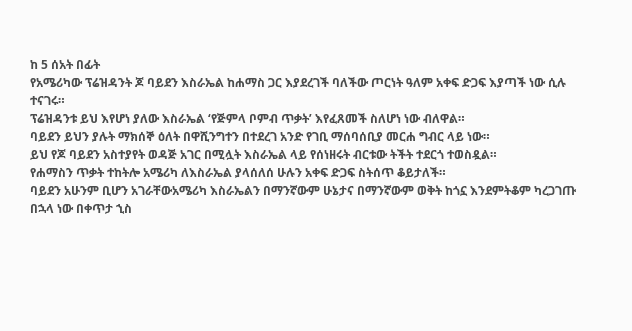ከ 5 ሰአት በፊት
የአሜሪካው ፕሬዝዳንት ጆ ባይደን እስራኤል ከሐማስ ጋር እያደረገች ባለችው ጦርነት ዓለም አቀፍ ድጋፍ እያጣች ነው ሲሉ ተናገሩ።
ፕሬዝዳንቱ ይህ እየሆነ ያለው እስራኤል ‘የጅምላ ቦምብ ጥቃት’ እየፈጸመች ስለሆነ ነው ብለዋል።
ባይደን ይህን ያሉት ማክሰኞ ዕለት በዋሺንግተን በተደረገ አንድ የገቢ ማሰባሰቢያ መርሐ ግብር ላይ ነው።
ይህ የጆ ባይደን አስተያየት ወዳጅ አገር በሚሏት እስራኤል ላይ የሰነዘሩት ብርቱው ትችት ተደርጎ ተወስዷል።
የሐማስን ጥቃት ተከትሎ አሜሪካ ለእስራኤል ያላሰለሰ ሁሉን አቀፍ ድጋፍ ስትሰጥ ቆይታለች።
ባይደን አሁንም ቢሆን አገራቸውአሜሪካ እስራኤልን በማንኛውም ሁኔታና በማንኛውም ወቅት ከጎኗ እንደምትቆም ካረጋገጡ በኋላ ነው በቀጥታ ኂስ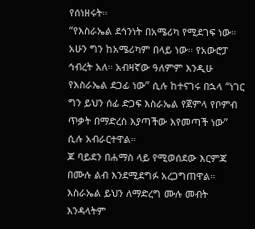የሰነዘሩት።
“የእስራኤል ደኅንነት በአሜሪካ የሚደገፍ ነው። አሁን ግን ከአሜሪካም በላይ ነው። የአውሮፓ ኅብረት አለ። አብዛኛው ዓለምም እንዲሁ የእስራኤል ደጋፊ ነው” ሲሉ ከተናገሩ በኋላ “ነገር ግን ይህን ሰፊ ድጋፍ እስራኤል የጀምላ የቦምብ ጥቃት በማድረስ እያጣችው እየመጣች ነው” ሲሉ አብራርተዋል።
ጆ ባይደን በሐማስ ላይ የሚወሰደው እርምጃ በሙሉ ልብ እንደሚደግፉ አረጋግጠዋል።
እስራኤል ይህን ለማድረግ ሙሉ መብት እንዳላትም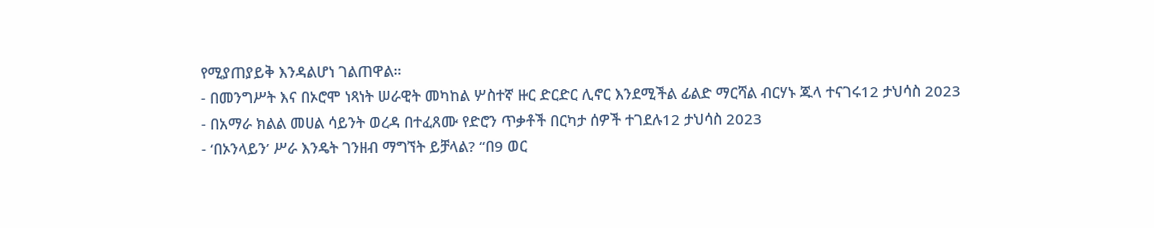የሚያጠያይቅ እንዳልሆነ ገልጠዋል።
- በመንግሥት እና በኦሮሞ ነጻነት ሠራዊት መካከል ሦስተኛ ዙር ድርድር ሊኖር እንደሚችል ፊልድ ማርሻል ብርሃኑ ጁላ ተናገሩ12 ታህሳስ 2023
- በአማራ ክልል መሀል ሳይንት ወረዳ በተፈጸሙ የድሮን ጥቃቶች በርካታ ሰዎች ተገደሉ12 ታህሳስ 2023
- ‘በኦንላይን’ ሥራ እንዴት ገንዘብ ማግኘት ይቻላል? “በ9 ወር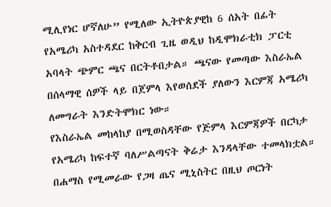ሚሊየነር ሆኛለሁ” የሚለው ኢትዮጵያዊከ 6 ሰአት በፊት
የአሜሪካ አስተዳደር ከቅርብ ጊዜ ወዲህ ከዲሞክራቲክ ፓርቲ አባላት ጭምር ጫና በርትቶበታል። ጫናው የመጣው እስራኤል በሰላማዊ ሰዎች ላይ በጀምላ እየወሰደች ያለውን እርምጃ አሜሪካ ለመግራት እንድትሞክር ነው።
የእስራኤል መከላከያ በሚወስዳቸው የጅምላ እርምጃዎች በርካታ የአሜሪካ ከፍተኛ ባለሥልጣናት ቅሬታ እንዳላቸው ተመላክቷል።
በሐማስ የሚመራው የጋዛ ጤና ሚኒስትር በዚህ ጦርነት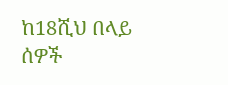ከ18ሺህ በላይ ሰዎች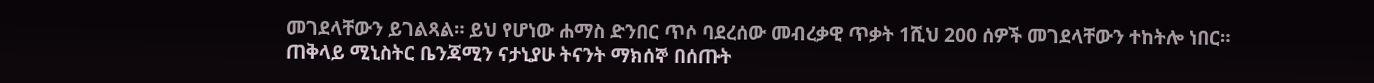መገደላቸውን ይገልጻል። ይህ የሆነው ሐማስ ድንበር ጥሶ ባደረሰው መብረቃዊ ጥቃት 1ሺህ 200 ሰዎች መገደላቸውን ተከትሎ ነበር።
ጠቅላይ ሚኒስትር ቤንጃሚን ናታኒያሁ ትናንት ማክሰኞ በሰጡት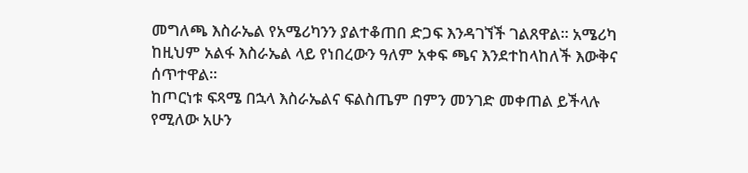መግለጫ እስራኤል የአሜሪካንን ያልተቆጠበ ድጋፍ እንዳገኘች ገልጸዋል። አሜሪካ ከዚህም አልፋ እስራኤል ላይ የነበረውን ዓለም አቀፍ ጫና እንደተከላከለች እውቅና ሰጥተዋል።
ከጦርነቱ ፍጻሜ በኋላ እስራኤልና ፍልስጤም በምን መንገድ መቀጠል ይችላሉ የሚለው አሁን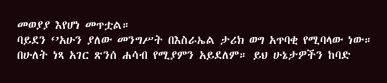መወያያ እየሆነ መጥቷል።
ባይደን ‘’አሁን ያለው መንግሥት በእስራኤል ታሪክ ወግ አጥባቂ የሚባላው ነው። በሁለት ነጻ አገር ጽንሰ ሐሳብ የሚያምን አይደለም። ይህ ሁኔታዎችን ከባድ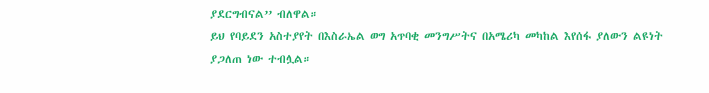ያደርግብናል’’ ብለዋል።
ይህ የባይደን አስተያየት በእስራኤል ወግ አጥባቂ መንግሥትና በአሜሪካ መካከል እየሰፋ ያለውን ልዩነት ያጋለጠ ነው ተብሏል።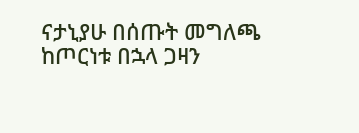ናታኒያሁ በሰጡት መግለጫ ከጦርነቱ በኋላ ጋዛን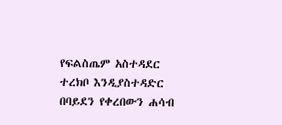የፍልስጤም አስተዳደር ተረክቦ እንዲያስተዳድር በባይደን የቀረበውን ሐሳብ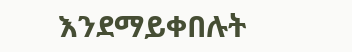እንደማይቀበሉት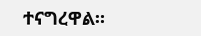ተናግረዋል።